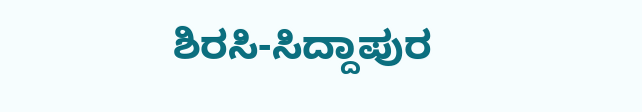ಶಿರಸಿ-ಸಿದ್ದಾಪುರ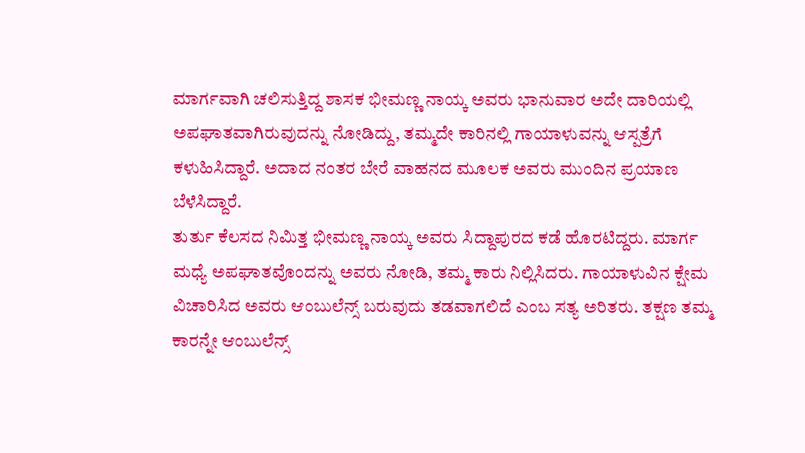ಮಾರ್ಗವಾಗಿ ಚಲಿಸುತ್ತಿದ್ದ ಶಾಸಕ ಭೀಮಣ್ಣ ನಾಯ್ಕ ಅವರು ಭಾನುವಾರ ಅದೇ ದಾರಿಯಲ್ಲಿ ಅಪಘಾತವಾಗಿರುವುದನ್ನು ನೋಡಿದ್ದು, ತಮ್ಮದೇ ಕಾರಿನಲ್ಲಿ ಗಾಯಾಳುವನ್ನು ಆಸ್ಪತ್ರೆಗೆ ಕಳುಹಿಸಿದ್ದಾರೆ. ಅದಾದ ನಂತರ ಬೇರೆ ವಾಹನದ ಮೂಲಕ ಅವರು ಮುಂದಿನ ಪ್ರಯಾಣ ಬೆಳೆಸಿದ್ದಾರೆ.
ತುರ್ತು ಕೆಲಸದ ನಿಮಿತ್ತ ಭೀಮಣ್ಣ ನಾಯ್ಕ ಅವರು ಸಿದ್ದಾಪುರದ ಕಡೆ ಹೊರಟಿದ್ದರು. ಮಾರ್ಗ ಮಧ್ಯೆ ಅಪಘಾತವೊಂದನ್ನು ಅವರು ನೋಡಿ, ತಮ್ಮ ಕಾರು ನಿಲ್ಲಿಸಿದರು. ಗಾಯಾಳುವಿನ ಕ್ಷೇಮ ವಿಚಾರಿಸಿದ ಅವರು ಆಂಬುಲೆನ್ಸ್ ಬರುವುದು ತಡವಾಗಲಿದೆ ಎಂಬ ಸತ್ಯ ಅರಿತರು. ತಕ್ಷಣ ತಮ್ಮ ಕಾರನ್ನೇ ಆಂಬುಲೆನ್ಸ್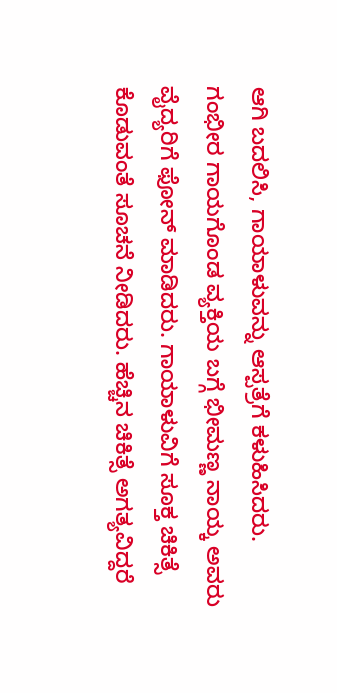ಆಗಿ ಬದಲಿಸಿ, ಗಾಯಾಳುವನ್ನು ಆಸ್ಪತ್ರೆಗೆ ಕಳುಹಿಸಿದರು.
ಗಂಭೀರ ಗಾಯಗೊಂಡ ವ್ಯಕ್ತಿಯ ಬಗ್ಗೆ ಭೀಮಣ್ಣ ನಾಯ್ಕ ಅವರು ವೈದ್ಯರಿಗೆ ಫೋನ್ ಮಾಡಿದರು. ಗಾಯಾಳುವಿಗೆ ಸೂಕ್ತ ಚಿಕಿತ್ಸೆ ಕೊಡುವಂತೆ ಸೂಚನೆ ನೀಡಿದರು. ಹೆಚ್ಚಿನ ಚಿಕಿತ್ಸೆ ಅಗತ್ಯವಿದ್ದರೆ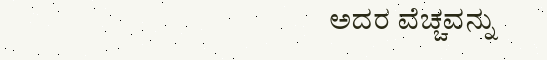ಅದರ ವೆಚ್ಚವನ್ನು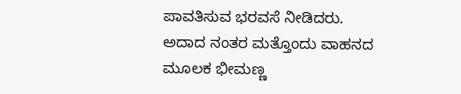ಪಾವತಿಸುವ ಭರವಸೆ ನೀಡಿದರು. ಅದಾದ ನಂತರ ಮತ್ತೊಂದು ವಾಹನದ ಮೂಲಕ ಭೀಮಣ್ಣ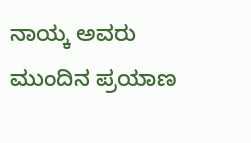ನಾಯ್ಕ ಅವರು ಮುಂದಿನ ಪ್ರಯಾಣ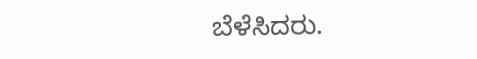ಬೆಳೆಸಿದರು.